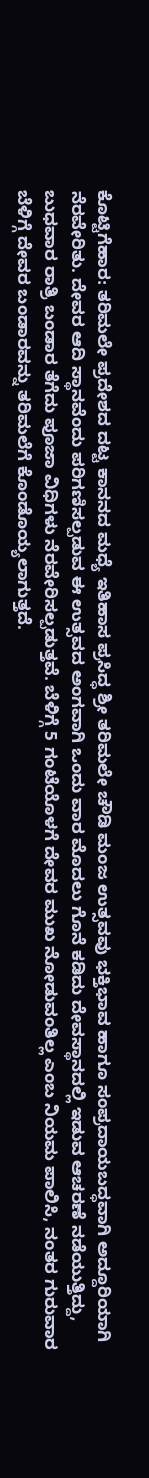ಕೊಟ್ಟಿಗೆಹಾರ: ತರಿಮಲೇ ಪ್ರದೇಶದ ದಟ್ಟ ಕಾನನದ ಮಧ್ಯೆ ಇತಿಹಾಸ ಪ್ರಸಿದ್ಧ ಶ್ರೀ ತರಿಮಲೇ ಚೌಡಿ ಮಂಜ ಉತ್ಸವವು ಭಕ್ತಿಭಾವ ಹಾಗೂ ಸಂಪ್ರದಾಯಬದ್ಧವಾಗಿ ಅದ್ದೂರಿಯಾಗಿ ನೆರವೇರಿತು. ದೇವರ ಆದಿ ಸ್ಥಾನವೆಂದು ಪರಿಗಣಿಸಲ್ಪಡುವ ಈ ಉತ್ಸವದ ಅಂಗವಾಗಿ ಒಂದು ವಾರ ಮೊದಲು ಗೊನೆ ಕಡಿದು ದೇವಸ್ಥಾನದಲ್ಲಿ ಇಡುವ ಆಚರಣೆ ನಡೆಯುತ್ತಿದ್ದು, ಬುಧವಾರ ರಾತ್ರಿ ಬಂಡಾರ ತೆಗೆದು ಪೂಜಾ ವಿಧಿಗಳು ನೆರವೇರಿಸಲ್ಪಡುತ್ತವೆ. ಬೆಳಿಗ್ಗೆ 5 ಗಂಟೆಯೊಳಗೆ ದೇವರ ಮುಖ ನೋಡುವಂತಿಲ್ಲ ಎಂಬ ನಿಯಮ ಪಾಲಿಸಿ, ನಂತರ ಗುರುವಾರ ಬೆಳಿಗ್ಗೆ ದೇವರ ಬಂಡಾರವನ್ನು ತರಿಮಲೆಗೆ ಕೊಂಡೊಯ್ಯಲಾಗುತ್ತದೆ.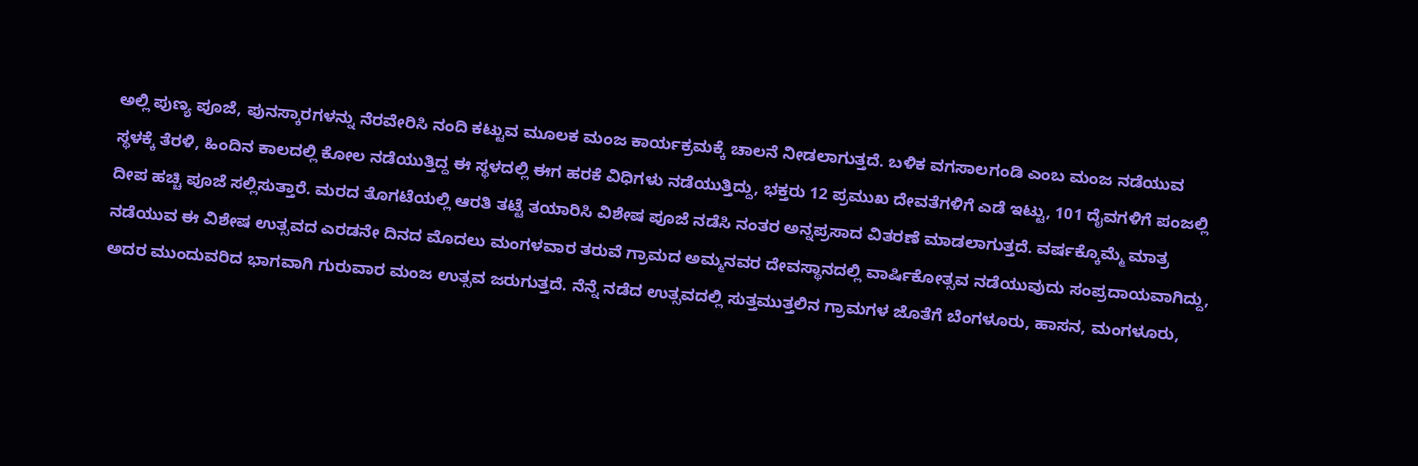ಅಲ್ಲಿ ಪುಣ್ಯ ಪೂಜೆ, ಪುನಸ್ಕಾರಗಳನ್ನು ನೆರವೇರಿಸಿ ನಂದಿ ಕಟ್ಟುವ ಮೂಲಕ ಮಂಜ ಕಾರ್ಯಕ್ರಮಕ್ಕೆ ಚಾಲನೆ ನೀಡಲಾಗುತ್ತದೆ. ಬಳಿಕ ವಗಸಾಲಗಂಡಿ ಎಂಬ ಮಂಜ ನಡೆಯುವ ಸ್ಥಳಕ್ಕೆ ತೆರಳಿ, ಹಿಂದಿನ ಕಾಲದಲ್ಲಿ ಕೋಲ ನಡೆಯುತ್ತಿದ್ದ ಈ ಸ್ಥಳದಲ್ಲಿ ಈಗ ಹರಕೆ ವಿಧಿಗಳು ನಡೆಯುತ್ತಿದ್ದು, ಭಕ್ತರು 12 ಪ್ರಮುಖ ದೇವತೆಗಳಿಗೆ ಎಡೆ ಇಟ್ಟು, 101 ದೈವಗಳಿಗೆ ಪಂಜಲ್ಲಿ ದೀಪ ಹಚ್ಚಿ ಪೂಜೆ ಸಲ್ಲಿಸುತ್ತಾರೆ. ಮರದ ತೊಗಟೆಯಲ್ಲಿ ಆರತಿ ತಟ್ಟೆ ತಯಾರಿಸಿ ವಿಶೇಷ ಪೂಜೆ ನಡೆಸಿ ನಂತರ ಅನ್ನಪ್ರಸಾದ ವಿತರಣೆ ಮಾಡಲಾಗುತ್ತದೆ. ವರ್ಷಕ್ಕೊಮ್ಮೆ ಮಾತ್ರ ನಡೆಯುವ ಈ ವಿಶೇಷ ಉತ್ಸವದ ಎರಡನೇ ದಿನದ ಮೊದಲು ಮಂಗಳವಾರ ತರುವೆ ಗ್ರಾಮದ ಅಮ್ಮನವರ ದೇವಸ್ಥಾನದಲ್ಲಿ ವಾರ್ಷಿಕೋತ್ಸವ ನಡೆಯುವುದು ಸಂಪ್ರದಾಯವಾಗಿದ್ದು, ಅದರ ಮುಂದುವರಿದ ಭಾಗವಾಗಿ ಗುರುವಾರ ಮಂಜ ಉತ್ಸವ ಜರುಗುತ್ತದೆ. ನೆನ್ನೆ ನಡೆದ ಉತ್ಸವದಲ್ಲಿ ಸುತ್ತಮುತ್ತಲಿನ ಗ್ರಾಮಗಳ ಜೊತೆಗೆ ಬೆಂಗಳೂರು, ಹಾಸನ, ಮಂಗಳೂರು,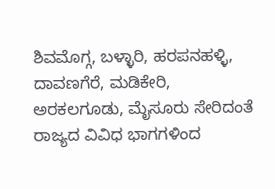ಶಿವಮೊಗ್ಗ, ಬಳ್ಳಾರಿ, ಹರಪನಹಳ್ಳಿ, ದಾವಣಗೆರೆ, ಮಡಿಕೇರಿ, ಅರಕಲಗೂಡು, ಮೈಸೂರು ಸೇರಿದಂತೆ ರಾಜ್ಯದ ವಿವಿಧ ಭಾಗಗಳಿಂದ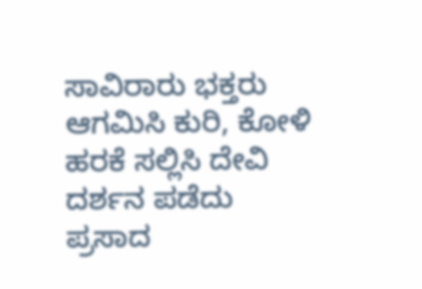ಸಾವಿರಾರು ಭಕ್ತರು ಆಗಮಿಸಿ ಕುರಿ, ಕೋಳಿ ಹರಕೆ ಸಲ್ಲಿಸಿ ದೇವಿ ದರ್ಶನ ಪಡೆದು ಪ್ರಸಾದ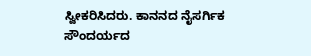ಸ್ವೀಕರಿಸಿದರು. ಕಾನನದ ನೈಸರ್ಗಿಕ ಸೌಂದರ್ಯದ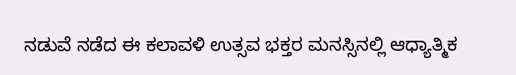ನಡುವೆ ನಡೆದ ಈ ಕಲಾವಳಿ ಉತ್ಸವ ಭಕ್ತರ ಮನಸ್ಸಿನಲ್ಲಿ ಆಧ್ಯಾತ್ಮಿಕ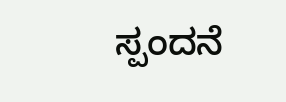ಸ್ಪಂದನೆ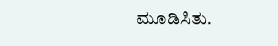ಮೂಡಿಸಿತು.